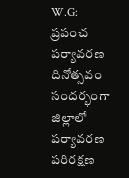W.G: ప్రపంచ పర్యావరణ దినోత్సవం సందర్భంగా జిల్లాలో పర్యావరణ పరిరక్షణ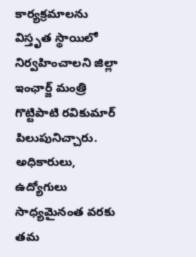కార్యక్రమాలను విస్తృత స్థాయిలో నిర్వహించాలని జిల్లా ఇంఛార్జ్ మంత్రి గొట్టిపాటి రవికుమార్ పిలుపునిచ్చారు. అధికారులు, ఉద్యోగులు సాధ్యమైనంత వరకు తమ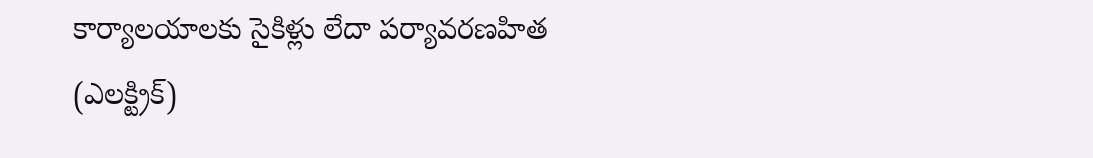కార్యాలయాలకు సైకిళ్లు లేదా పర్యావరణహిత (ఎలక్ట్రిక్)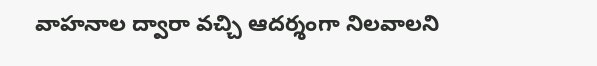వాహనాల ద్వారా వచ్చి ఆదర్శంగా నిలవాలని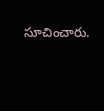సూచించారు.